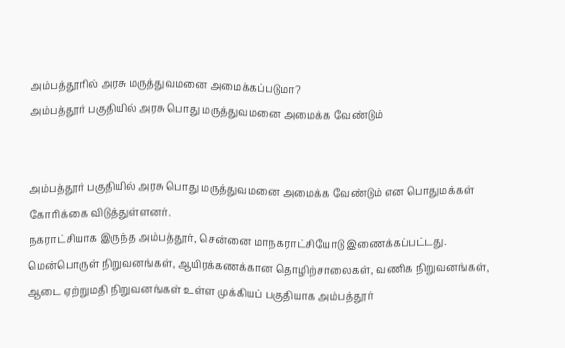அம்பத்தூரில் அரசு மருத்துவமனை அமைக்கப்படுமா?
அம்பத்தூர் பகுதியில் அரசு பொது மருத்துவமனை அமைக்க வேண்டும்


அம்பத்தூர் பகுதியில் அரசு பொது மருத்துவமனை அமைக்க வேண்டும் என பொதுமக்கள் கோரிக்கை விடுத்துள்ளனர்.
நகராட்சியாக இருந்த அம்பத்தூர், சென்னை மாநகராட்சியோடு இணைக்கப்பட்டது. மென்பொருள் நிறுவனங்கள், ஆயிரக்கணக்கான தொழிற்சாலைகள், வணிக நிறுவனங்கள், ஆடை ஏற்றுமதி நிறுவனங்கள் உள்ள முக்கியப் பகுதியாக அம்பத்தூர்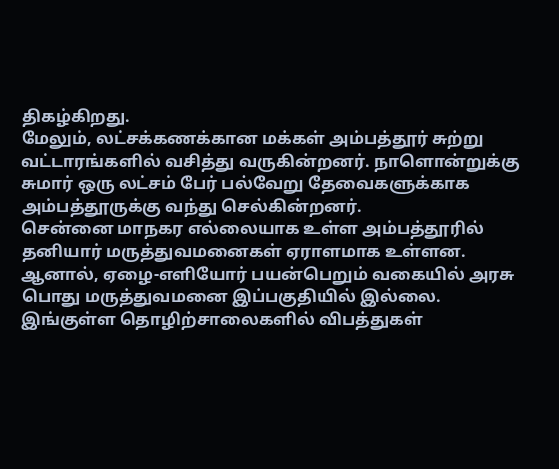திகழ்கிறது.
மேலும், லட்சக்கணக்கான மக்கள் அம்பத்தூர் சுற்று வட்டாரங்களில் வசித்து வருகின்றனர். நாளொன்றுக்கு சுமார் ஒரு லட்சம் பேர் பல்வேறு தேவைகளுக்காக அம்பத்தூருக்கு வந்து செல்கின்றனர்.
சென்னை மாநகர எல்லையாக உள்ள அம்பத்தூரில் தனியார் மருத்துவமனைகள் ஏராளமாக உள்ளன. ஆனால், ஏழை-எளியோர் பயன்பெறும் வகையில் அரசு பொது மருத்துவமனை இப்பகுதியில் இல்லை.
இங்குள்ள தொழிற்சாலைகளில் விபத்துகள்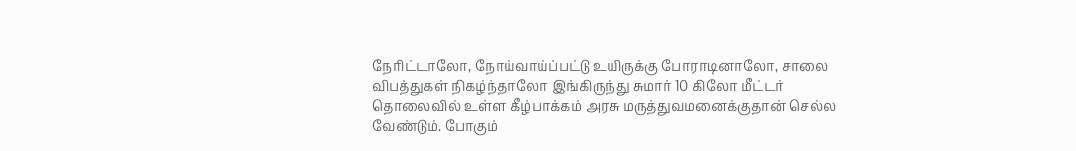நேரிட்டாலோ, நோய்வாய்ப்பட்டு உயிருக்கு போராடினாலோ, சாலை விபத்துகள் நிகழ்ந்தாலோ இங்கிருந்து சுமார் 10 கிலோ மீட்டர் தொலைவில் உள்ள கீழ்பாக்கம் அரசு மருத்துவமனைக்குதான் செல்ல வேண்டும். போகும்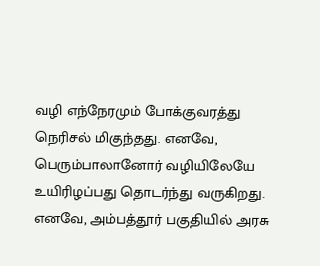வழி எந்நேரமும் போக்குவரத்து நெரிசல் மிகுந்தது. எனவே, பெரும்பாலானோர் வழியிலேயே உயிரிழப்பது தொடர்ந்து வருகிறது.
எனவே, அம்பத்தூர் பகுதியில் அரசு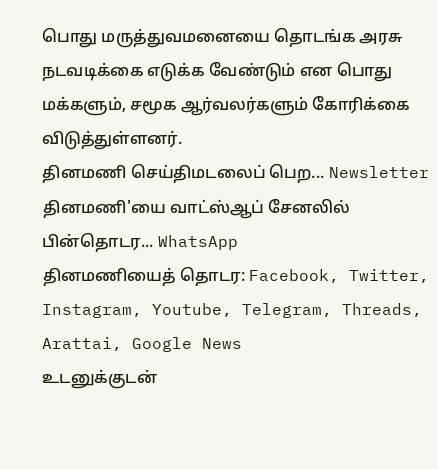பொது மருத்துவமனையை தொடங்க அரசு நடவடிக்கை எடுக்க வேண்டும் என பொது மக்களும், சமூக ஆர்வலர்களும் கோரிக்கை விடுத்துள்ளனர்.
தினமணி செய்திமடலைப் பெற... Newsletter
தினமணி'யை வாட்ஸ்ஆப் சேனலில் பின்தொடர... WhatsApp
தினமணியைத் தொடர: Facebook, Twitter, Instagram, Youtube, Telegram, Threads, Arattai, Google News
உடனுக்குடன்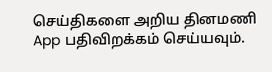செய்திகளை அறிய தினமணி App பதிவிறக்கம் செய்யவும்.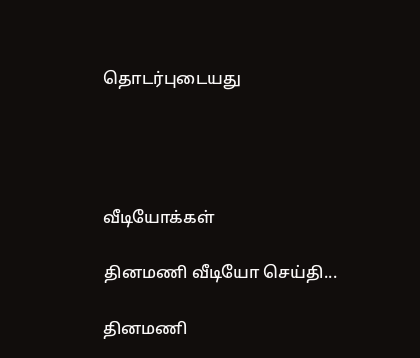தொடர்புடையது




வீடியோக்கள்

தினமணி வீடியோ செய்தி...

தினமணி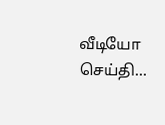வீடியோ செய்தி...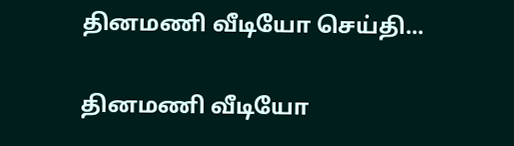தினமணி வீடியோ செய்தி...

தினமணி வீடியோ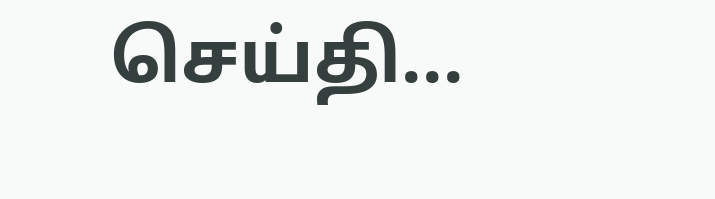செய்தி...